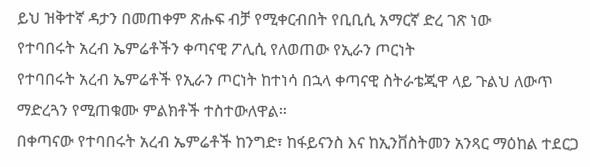ይህ ዝቅተኛ ዳታን በመጠቀም ጽሑፍ ብቻ የሚቀርብበት የቢቢሲ አማርኛ ድረ ገጽ ነው
የተባበሩት አረብ ኤምሬቶችን ቀጣናዊ ፖሊሲ የለወጠው የኢራን ጦርነት
የተባበሩት አረብ ኤምሬቶች የኢራን ጦርነት ከተነሳ በኋላ ቀጣናዊ ስትራቴጂዋ ላይ ጉልህ ለውጥ ማድረጓን የሚጠቁሙ ምልክቶች ተስተውለዋል።
በቀጣናው የተባበሩት አረብ ኤምሬቶች ከንግድ፣ ከፋይናንስ እና ከኢንቨስትመን አንጻር ማዕከል ተደርጋ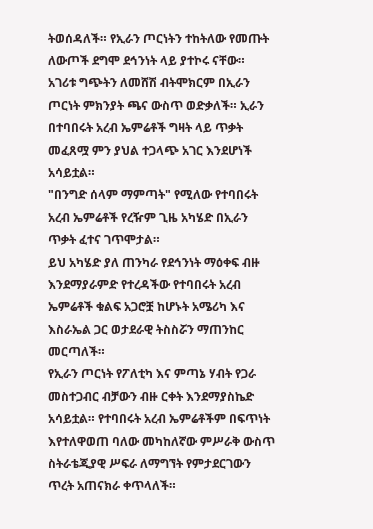ትወሰዳለች። የኢራን ጦርነትን ተከትለው የመጡት ለውጦች ደግሞ ደኅንነት ላይ ያተኮሩ ናቸው።
አገሪቱ ግጭትን ለመሸሽ ብትሞክርም በኢራን ጦርነት ምክንያት ጫና ውስጥ ወድቃለች። ኢራን በተባበሩት አረብ ኤምሬቶች ግዛት ላይ ጥቃት መፈጸሟ ምን ያህል ተጋላጭ አገር እንደሆነች አሳይቷል።
"በንግድ ሰላም ማምጣት" የሚለው የተባበሩት አረብ ኤምሬቶች የረዥም ጊዜ አካሄድ በኢራን ጥቃት ፈተና ገጥሞታል።
ይህ አካሄድ ያለ ጠንካራ የደኅንነት ማዕቀፍ ብዙ እንደማያራምድ የተረዳችው የተባበሩት አረብ ኤምሬቶች ቁልፍ አጋሮቿ ከሆኑት አሜሪካ እና እስራኤል ጋር ወታደራዊ ትስስሯን ማጠንከር መርጣለች።
የኢራን ጦርነት የፖለቲካ እና ምጣኔ ሃብት የጋራ መስተጋብር ብቻውን ብዙ ርቀት እንደማያስኬድ አሳይቷል። የተባበሩት አረብ ኤምሬቶችም በፍጥነት እየተለዋወጠ ባለው መካከለኛው ምሥራቅ ውስጥ ስትራቴጂያዊ ሥፍራ ለማግኘት የምታደርገውን ጥረት አጠናክራ ቀጥላለች።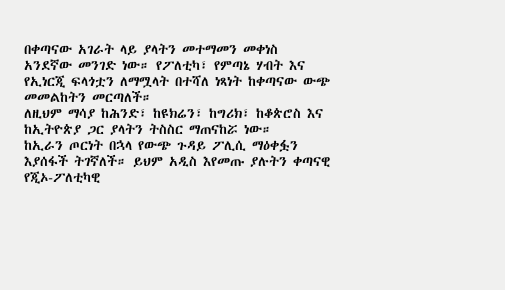በቀጣናው አገራት ላይ ያላትን መተማመን መቀነስ አንደኛው መንገድ ነው። የፖለቲካ፣ የምጣኔ ሃብት እና የኢነርጂ ፍላጎቷን ለማሟላት በተሻለ ነጻነት ከቀጣናው ውጭ መመልከትን መርጣለች።
ለዚህም ማሳያ ከሕንድ፣ ከዩክሬን፣ ከግሪክ፣ ከቆጵሮስ እና ከኢትዮጵያ ጋር ያላትን ትስስር ማጠናከሯ ነው።
ከኢራን ጦርነት በኋላ የውጭ ጉዳይ ፖሊሲ ማዕቀፏን እያሰፋች ትገኛለች። ይህም አዲስ እየመጡ ያሉትን ቀጣናዊ የጂኦ-ፖለቲካዊ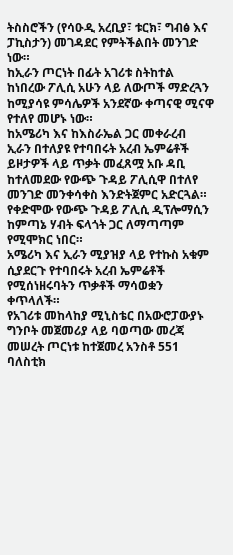ትስስሮችን (የሳዑዲ አረቢያ፣ ቱርክ፣ ግብፅ እና ፓኪስታን) መገዳደር የምትችልበት መንገድ ነው።
ከኢራን ጦርነት በፊት አገሪቱ ስትከተል ከነበረው ፖሊሲ አሁን ላይ ለውጦች ማድረጓን ከሚያሳዩ ምሳሌዎች አንደኛው ቀጣናዊ ሚናዋ የተለየ መሆኑ ነው።
ከአሜሪካ እና ከእስራኤል ጋር መቀራረብ
ኢራን በተለያዩ የተባበሩት አረብ ኤምሬቶች ይዞታዎች ላይ ጥቃት መፈጸሟ አቡ ዳቢ ከተለመደው የውጭ ጉዳይ ፖሊሲዋ በተለየ መንገድ መንቀሳቀስ እንድትጀምር አድርጓል።
የቀድሞው የውጭ ጉዳይ ፖሊሲ ዲፕሎማሲን ከምጣኔ ሃብት ፍላጎት ጋር ለማጣጣም የሚሞክር ነበር።
አሜሪካ እና ኢራን ሚያዝያ ላይ የተኩስ አቁም ሲያደርጉ የተባበሩት አረብ ኤምሬቶች የሚሰነዘሩባትን ጥቃቶች ማሳወቋን ቀጥላለች።
የአገሪቱ መከላከያ ሚኒስቴር በአውሮፓውያኑ ግንቦት መጀመሪያ ላይ ባወጣው መረጃ መሠረት ጦርነቱ ከተጀመረ አንስቶ 551 ባለስቲክ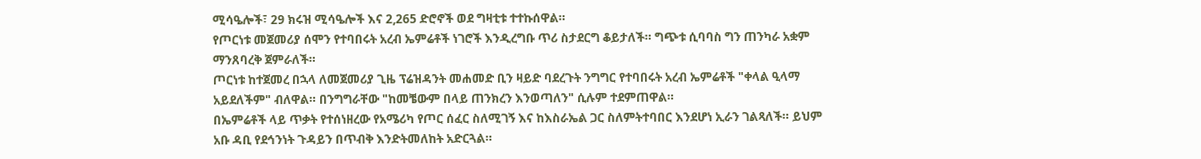ሚሳዔሎች፣ 29 ክሩዝ ሚሳዔሎች እና 2,265 ድሮኖች ወደ ግዛቲቱ ተተኩሰዋል።
የጦርነቱ መጀመሪያ ሰሞን የተባበሩት አረብ ኤምሬቶች ነገሮች እንዲረግቡ ጥሪ ስታደርግ ቆይታለች። ግጭቱ ሲባባስ ግን ጠንካራ አቋም ማንጸባረቅ ጀምራለች።
ጦርነቱ ከተጀመረ በኋላ ለመጀመሪያ ጊዜ ፕሬዝዳንት መሐመድ ቢን ዛይድ ባደረጉት ንግግር የተባበሩት አረብ ኤምሬቶች "ቀላል ዒላማ አይደለችም" ብለዋል። በንግግራቸው "ከመቼውም በላይ ጠንክረን እንወጣለን" ሲሉም ተደምጠዋል።
በኤምሬቶች ላይ ጥቃት የተሰነዘረው የአሜሪካ የጦር ሰፈር ስለሚገኝ እና ከእስራኤል ጋር ስለምትተባበር እንደሆነ ኢራን ገልጻለች። ይህም አቡ ዳቢ የደኅንነት ጉዳይን በጥብቅ እንድትመለከት አድርጓል።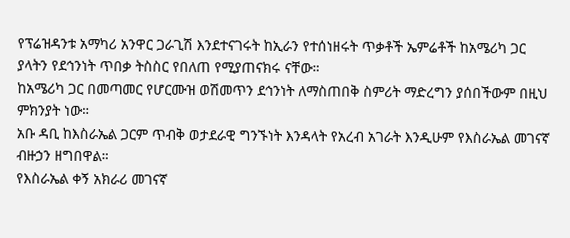የፕሬዝዳንቱ አማካሪ አንዋር ጋራጊሽ እንደተናገሩት ከኢራን የተሰነዘሩት ጥቃቶች ኤምሬቶች ከአሜሪካ ጋር ያላትን የደኅንነት ጥበቃ ትስስር የበለጠ የሚያጠናክሩ ናቸው።
ከአሜሪካ ጋር በመጣመር የሆርሙዝ ወሽመጥን ደኅንነት ለማስጠበቅ ስምሪት ማድረግን ያሰበችውም በዚህ ምክንያት ነው።
አቡ ዳቢ ከእስራኤል ጋርም ጥብቅ ወታደራዊ ግንኙነት እንዳላት የአረብ አገራት እንዲሁም የእስራኤል መገናኛ ብዙኃን ዘግበዋል።
የእስራኤል ቀኝ አክራሪ መገናኛ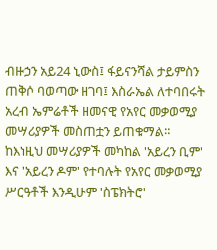ብዙኃን አይ24 ኒውስ፤ ፋይናንሻል ታይምስን ጠቅሶ ባወጣው ዘገባ፤ እስራኤል ለተባበሩት አረብ ኤምሬቶች ዘመናዊ የአየር መቃወሚያ መሣሪያዎች መስጠቷን ይጠቁማል።
ከእነዚህ መሣሪያዎች መካከል 'አይረን ቢም' እና 'አይረን ዶም' የተባሉት የአየር መቃወሚያ ሥርዓቶች እንዲሁም 'ስፔክትሮ'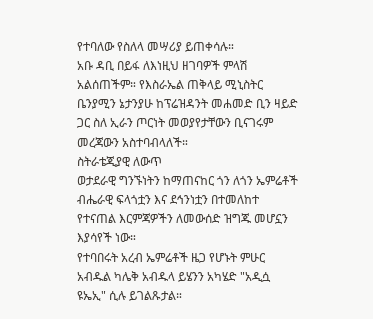የተባለው የስለላ መሣሪያ ይጠቀሳሉ።
አቡ ዳቢ በይፋ ለእነዚህ ዘገባዎች ምላሽ አልሰጠችም። የእስራኤል ጠቅላይ ሚኒስትር ቤንያሚን ኔታንያሁ ከፕሬዝዳንት መሐመድ ቢን ዛይድ ጋር ስለ ኢራን ጦርነት መወያየታቸውን ቢናገሩም መረጃውን አስተባብላለች።
ስትራቴጂያዊ ለውጥ
ወታደራዊ ግንኙነትን ከማጠናከር ጎን ለጎን ኤምሬቶች ብሔራዊ ፍላጎቷን እና ደኅንነቷን በተመለከተ የተናጠል እርምጃዎችን ለመውሰድ ዝግጁ መሆኗን እያሳየች ነው።
የተባበሩት አረብ ኤምሬቶች ዜጋ የሆኑት ምሁር አብዱል ካሌቅ አብዱላ ይሄንን አካሄድ "አዲሷ ዩኤኢ" ሲሉ ይገልጹታል።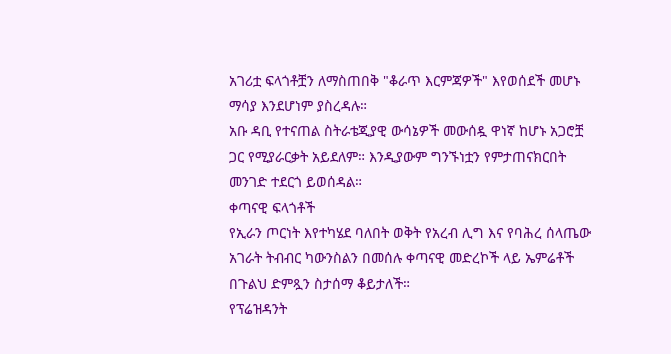አገሪቷ ፍላጎቶቿን ለማስጠበቅ "ቆራጥ እርምጃዎች" እየወሰደች መሆኑ ማሳያ እንደሆነም ያስረዳሉ።
አቡ ዳቢ የተናጠል ስትራቴጂያዊ ውሳኔዎች መውሰዷ ዋነኛ ከሆኑ አጋሮቿ ጋር የሚያራርቃት አይደለም። እንዲያውም ግንኙነቷን የምታጠናክርበት መንገድ ተደርጎ ይወሰዳል።
ቀጣናዊ ፍላጎቶች
የኢራን ጦርነት እየተካሄደ ባለበት ወቅት የአረብ ሊግ እና የባሕረ ሰላጤው አገራት ትብብር ካውንስልን በመሰሉ ቀጣናዊ መድረኮች ላይ ኤምሬቶች በጉልህ ድምጿን ስታሰማ ቆይታለች።
የፕሬዝዳንት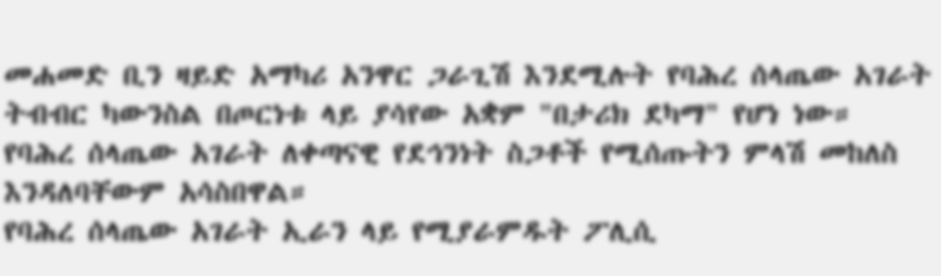መሐመድ ቢን ዛይድ አማካሪ አንዋር ጋራጊሽ እንደሚሉት የባሕረ ሰላጤው አገራት ትብብር ካውንስል በጦርነቱ ላይ ያሳየው አቋም "በታሪክ ደካማ" የሆነ ነው።
የባሕረ ሰላጤው አገራት ለቀጣናዊ የደኅንነት ስጋቶች የሚሰጡትን ምላሽ መከለስ እንዳለባቸውም አሳስበዋል።
የባሕረ ሰላጤው አገራት ኢራን ላይ የሚያራምዱት ፖሊሲ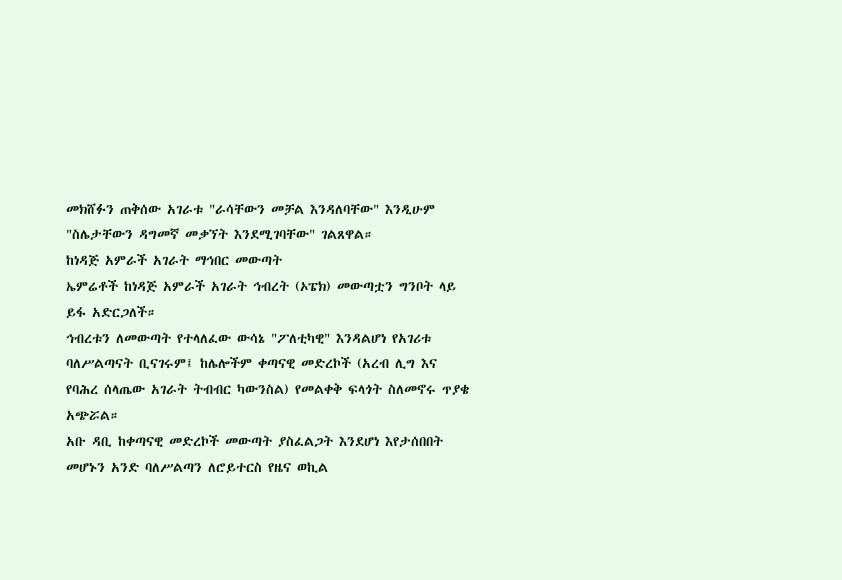መክሸፉን ጠቅሰው አገራቱ "ራሳቸውን መቻል እንዳለባቸው" እንዲሁም "ስሌታቸውን ዳግመኛ መቃኘት እንደሚገባቸው" ገልጸዋል።
ከነዳጅ አምራች አገራት ማኅበር መውጣት
ኤምሬቶች ከነዳጅ አምራች አገራት ኅብረት (ኦፔክ) መውጣቷን ግንቦት ላይ ይፋ አድርጋለች።
ኅብረቱን ለመውጣት የተላለፈው ውሳኔ "ፖለቲካዊ" እንዳልሆነ የአገሪቱ ባለሥልጣናት ቢናገሩም፤ ከሌሎችም ቀጣናዊ መድረኮች (አረብ ሊግ እና የባሕረ ሰላጤው አገራት ትብብር ካውንስል) የመልቀቅ ፍላጎት ስለመኖሩ ጥያቄ አጭሯል።
አቡ ዳቢ ከቀጣናዊ መድረኮች መውጣት ያስፈልጋት እንደሆነ እየታሰበበት መሆኑን አንድ ባለሥልጣን ለሮይተርስ የዜና ወኪል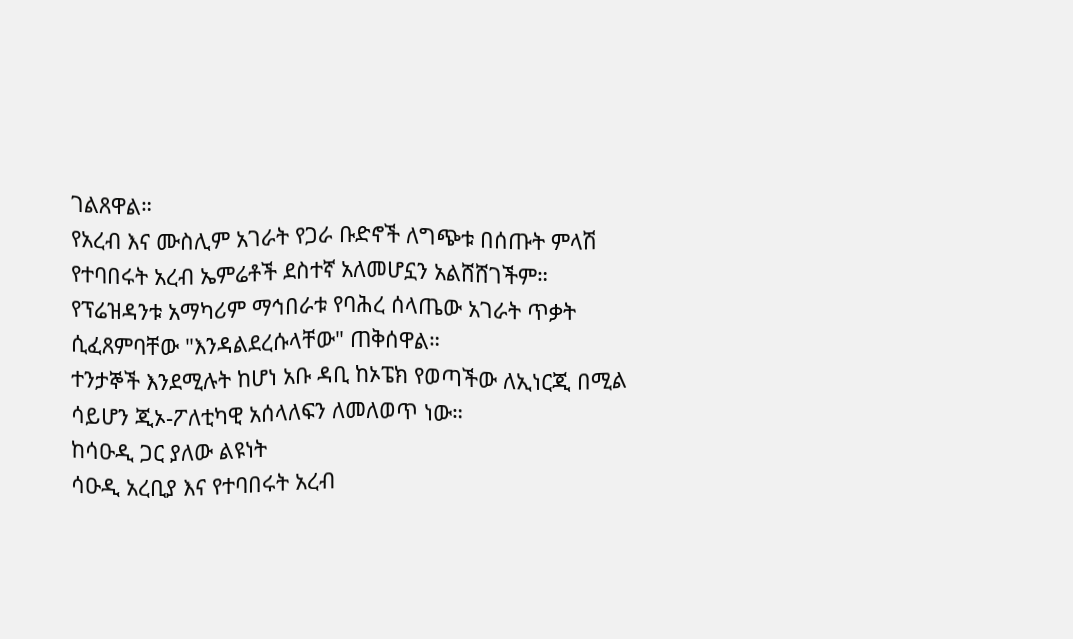ገልጸዋል።
የአረብ እና ሙስሊም አገራት የጋራ ቡድኖች ለግጭቱ በሰጡት ምላሽ የተባበሩት አረብ ኤምሬቶች ደስተኛ አለመሆኗን አልሸሸገችም።
የፕሬዝዳንቱ አማካሪም ማኅበራቱ የባሕረ ሰላጤው አገራት ጥቃት ሲፈጸምባቸው "እንዳልደረሱላቸው" ጠቅሰዋል።
ተንታኞች እንደሚሉት ከሆነ አቡ ዳቢ ከኦፔክ የወጣችው ለኢነርጂ በሚል ሳይሆን ጂኦ-ፖለቲካዊ አሰላለፍን ለመለወጥ ነው።
ከሳዑዲ ጋር ያለው ልዩነት
ሳዑዲ አረቢያ እና የተባበሩት አረብ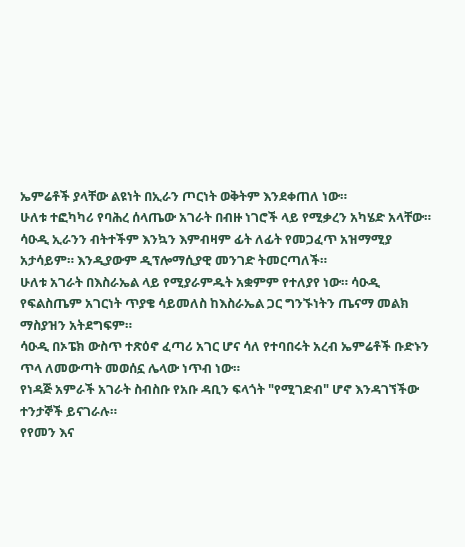ኤምሬቶች ያላቸው ልዩነት በኢራን ጦርነት ወቅትም እንደቀጠለ ነው።
ሁለቱ ተፎካካሪ የባሕረ ሰላጤው አገራት በብዙ ነገሮች ላይ የሚቃረን አካሄድ አላቸው።
ሳዑዲ ኢራንን ብትተችም እንኳን እምብዛም ፊት ለፊት የመጋፈጥ አዝማሚያ አታሳይም። እንዲያውም ዲፕሎማሲያዊ መንገድ ትመርጣለች።
ሁለቱ አገራት በእስራኤል ላይ የሚያራምዱት አቋምም የተለያየ ነው። ሳዑዲ የፍልስጤም አገርነት ጥያቄ ሳይመለስ ከእስራኤል ጋር ግንኙነትን ጤናማ መልክ ማስያዝን አትደግፍም።
ሳዑዲ በኦፔክ ውስጥ ተጽዕኖ ፈጣሪ አገር ሆና ሳለ የተባበሩት አረብ ኤምሬቶች ቡድኑን ጥላ ለመውጣት መወሰኗ ሌላው ነጥብ ነው።
የነዳጅ አምራች አገራት ስብስቡ የአቡ ዳቢን ፍላጎት "የሚገድብ" ሆኖ እንዳገኘችው ተንታኞች ይናገራሉ።
የየመን እና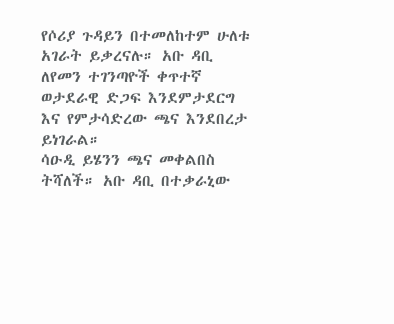የሶሪያ ጉዳይን በተመለከተም ሁለቱ አገራት ይቃረናሉ። አቡ ዳቢ ለየመን ተገንጣዮች ቀጥተኛ ወታደራዊ ድጋፍ እንደምታደርግ እና የምታሳድረው ጫና እንደበረታ ይነገራል።
ሳዑዲ ይሄንን ጫና መቀልበስ ትሻለች። አቡ ዳቢ በተቃራኒው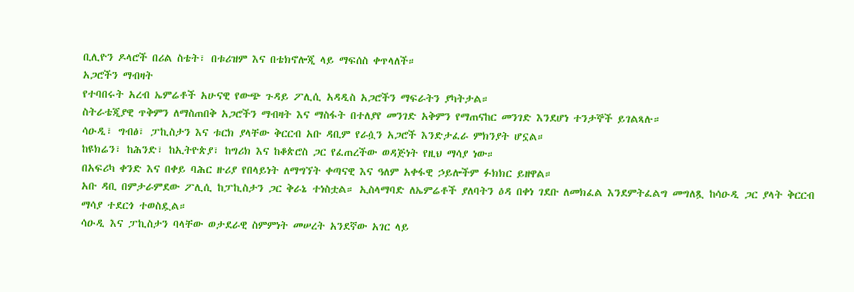ቢሊዮን ዶላሮች በሪል ስቴት፣ በቱሪዝም እና በቴክኖሎጂ ላይ ማፍሰስ ቀጥላለች።
አጋሮችን ማብዛት
የተባበሩት አረብ ኤምሬቶች አሁናዊ የውጭ ጉዳይ ፖሊሲ አዳዲስ አጋሮችን ማፍራትን ያካትታል።
ስትራቴጂያዊ ጥቅምን ለማስጠበቅ አጋሮችን ማብዛት እና ማስፋት በተለያየ መንገድ አቅምን የማጠናከር መንገድ እንደሆነ ተንታኞች ይገልጻሉ።
ሳዑዲ፣ ግብፅ፣ ፓኪስታን እና ቱርክ ያላቸው ቅርርብ አቡ ዳቢም የራሷን አጋሮች እንድታፈራ ምክንያት ሆኗል።
ከዩክሬን፣ ከሕንድ፣ ከኢትዮጵያ፣ ከግሪክ እና ከቆጵሮስ ጋር የፈጠረችው ወዳጅነት የዚህ ማሳያ ነው።
በአፍሪካ ቀንድ እና በቀይ ባሕር ዙሪያ የበላይነት ለማግኘት ቀጣናዊ እና ዓለም አቀፋዊ ኃይሎችም ፉክክር ይዘዋል።
አቡ ዳቢ በምታራምደው ፖሊሲ ከፓኪስታን ጋር ቅራኔ ተነስቷል። ኢስላማባድ ለኤምሬቶች ያለባትን ዕዳ በቀነ ገደቡ ለመክፈል እንደምትፈልግ መግለጿ ከሳዑዲ ጋር ያላት ቅርርብ ማሳያ ተደርጎ ተወስዷል።
ሳዑዲ እና ፓኪስታን ባላቸው ወታደራዊ ስምምነት መሠረት አንደኛው አገር ላይ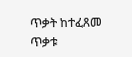ጥቃት ከተፈጸመ ጥቃቱ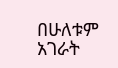በሁለቱም አገራት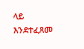ላይ እንደተፈጸመ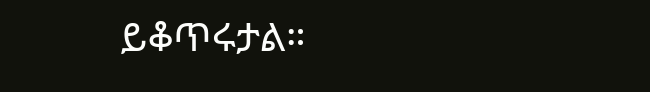ይቆጥሩታል።